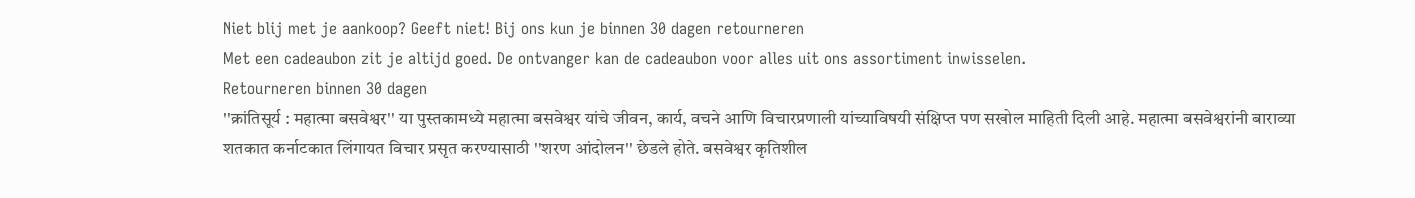Niet blij met je aankoop? Geeft niet! Bij ons kun je binnen 30 dagen retourneren
Met een cadeaubon zit je altijd goed. De ontvanger kan de cadeaubon voor alles uit ons assortiment inwisselen.
Retourneren binnen 30 dagen
''क्रांतिसूर्य : महात्मा बसवेश्वर'' या पुस्तकामध्ये महात्मा बसवेश्वर यांचे जीवन, कार्य, वचने आणि विचारप्रणाली यांच्याविषयी संक्षिप्त पण सखोल माहिती दिली आहे. महात्मा बसवेश्वरांनी बाराव्या शतकात कर्नाटकात लिंगायत विचार प्रसृत करण्यासाठी ''शरण आंदोलन'' छेडले होते. बसवेश्वर कृतिशील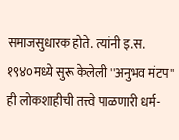समाजसुधारक होते. त्यांनी इ.स. १९४०मध्ये सुरू केलेली ''अनुभव मंटप'' ही लोकशाहीची तत्त्वे पाळणारी धर्म-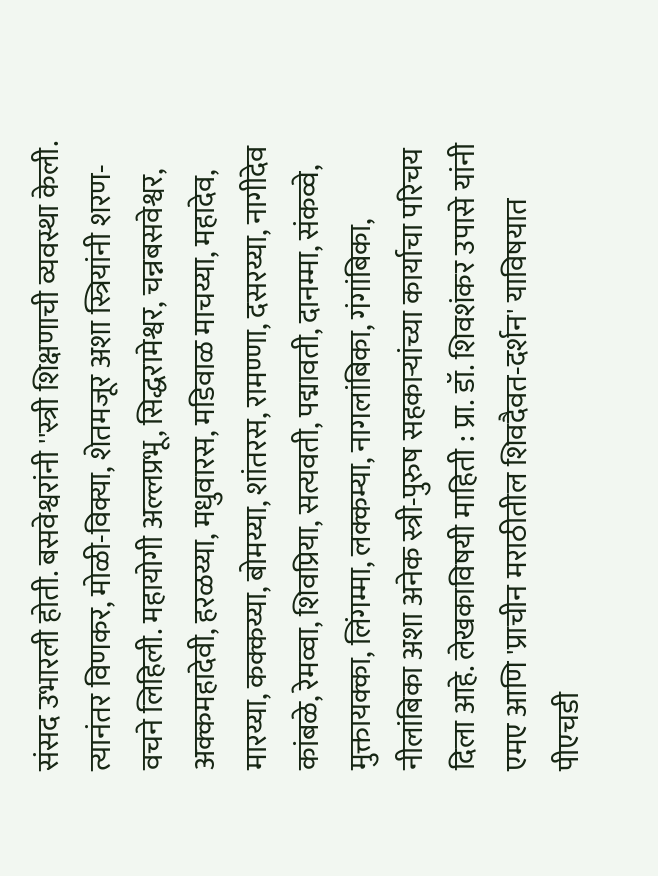संसद उभारली होती. बसवेश्वरांनी ''स्त्री शिक्षणाची व्यवस्था केली. त्यानंतर विणकर, मोळी-विक्या, शेतमजूर अशा स्त्रियांनी शरण-वचने लिहिली. महायोगी अल्लप्रभू, सिद्धरामेश्वर, चन्नबसवेश्वर, अक्कमहादेवी, हरळय्या, मधुवारस, मडिवाळ माचय्या, महादेव, मारय्या, कक्कय्या, बोमय्या, शांतरस, रामण्णा, दसरय्या, नागीदेव कांबळे, रेमव्वा, शिवप्रिया, सत्यवती, पद्मावती, दानम्मा, संकव्वे, मुक्तायक्का, लिंगम्मा, लक्कम्या, नागलांबिका, गंगांबिका, नीलांबिका अशा अनेक स्त्री-पुरुष सहकाऱ्यांच्या कार्याचा परिचय दिला आहे. लेखकाविषयी माहिती : प्रा. डॉ. शिवशंकर उपासे यांनी एमए आणि 'प्राचीन मराठीतील शिवदैवत-दर्शन' याविषयात पीएचडी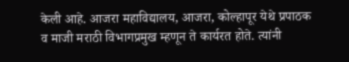केली आहे. आजरा महाविद्यालय, आजरा, कोल्हापूर येथे प्रपाठक व माजी मराठी विभागप्रमुख म्हणून ते कार्यरत होते. त्यांनी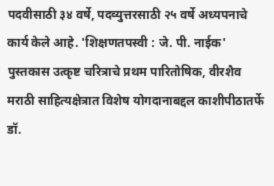पदवीसाठी ३४ वर्षे, पदव्युत्तरसाठी २५ वर्षे अध्यपनाचे कार्य केले आहे. 'शिक्षणतपस्वी : जे. पी. नाईक' पुस्तकास उत्कृष्ट चरित्राचे प्रथम पारितोषिक, वीरशैव मराठी साहित्यक्षेत्रात विशेष योगदानाबद्दल काशीपीठातर्फे डॉ.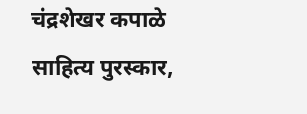चंद्रशेखर कपाळे साहित्य पुरस्कार,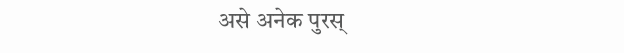असे अनेक पुरस्